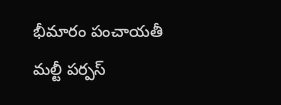భీమారం పంచాయతీ మల్టీ పర్పస్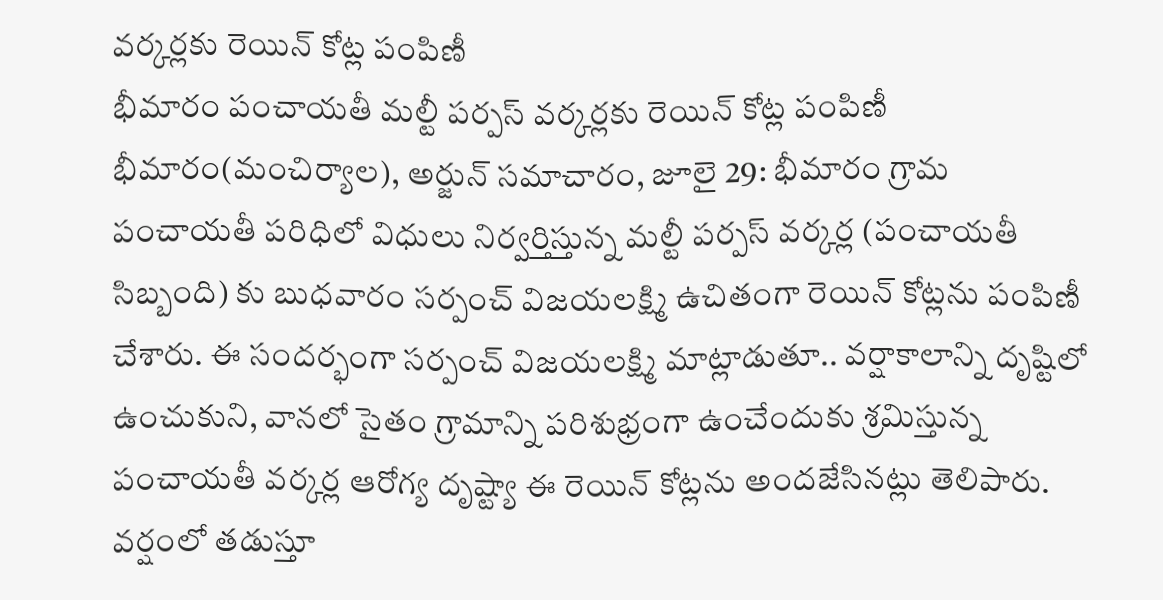వర్కర్లకు రెయిన్ కోట్ల పంపిణీ
భీమారం పంచాయతీ మల్టీ పర్పస్ వర్కర్లకు రెయిన్ కోట్ల పంపిణీ భీమారం(మంచిర్యాల), అర్జున్ సమాచారం, జూలై 29: భీమారం గ్రామ పంచాయతీ పరిధిలో విధులు నిర్వర్తిస్తున్న మల్టీ పర్పస్ వర్కర్ల (పంచాయతీ సిబ్బంది) కు బుధవారం సర్పంచ్ విజయలక్ష్మి ఉచితంగా రెయిన్ కోట్లను పంపిణీ చేశారు. ఈ సందర్భంగా సర్పంచ్ విజయలక్ష్మి మాట్లాడుతూ.. వర్షాకాలాన్ని దృష్టిలో ఉంచుకుని, వానలో సైతం గ్రామాన్ని పరిశుభ్రంగా ఉంచేందుకు శ్రమిస్తున్న పంచాయతీ వర్కర్ల ఆరోగ్య దృష్ట్యా ఈ రెయిన్ కోట్లను అందజేసినట్లు తెలిపారు. వర్షంలో తడుస్తూ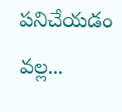పనిచేయడం వల్ల...